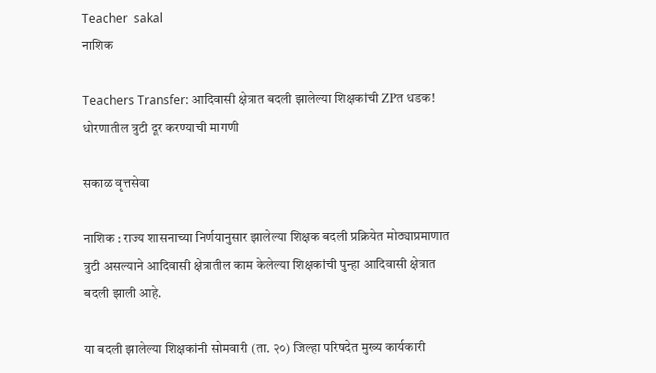Teacher  sakal
नाशिक

Teachers Transfer: आदिवासी क्षेत्रात बदली झालेल्या शिक्षकांची ZPत धडक! धोरणातील त्रुटी दूर करण्याची मागणी

सकाळ वृत्तसेवा

नाशिक : राज्य शासनाच्या निर्णयानुसार झालेल्या शिक्षक बदली प्रक्रियेत मोठ्याप्रमाणात त्रुटी असल्याने आदिवासी क्षेत्रातील काम केलेल्या शिक्षकांची पुन्हा आदिवासी क्षेत्रात बदली झाली आहे.

या बदली झालेल्या शिक्षकांनी सोमवारी (ता. २०) जिल्हा परिषदेत मुख्य कार्यकारी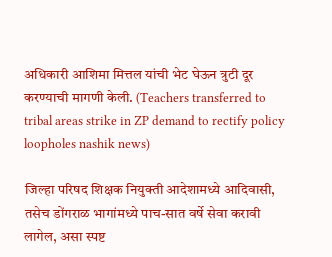अधिकारी आशिमा मित्तल यांची भेट घेऊन त्रुटी दूर करण्याची मागणी केली. (Teachers transferred to tribal areas strike in ZP demand to rectify policy loopholes nashik news)

जिल्हा परिषद शिक्षक नियुक्ती आदेशामध्ये आदिवासी, तसेच डोंगराळ भागांमध्ये पाच-सात वर्षे सेवा करावी लागेल, असा स्पष्ट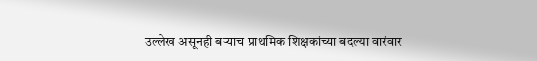उल्लेख असूनही बऱ्याच प्राथमिक शिक्षकांच्या बदल्या वारंवार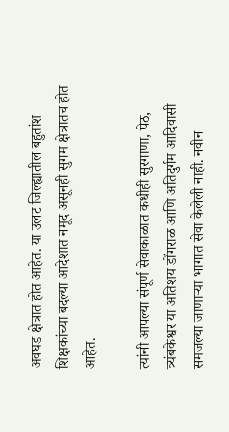अवघड क्षेत्रात होत आहेत. या उलट जिल्ह्यातील बहुतांश शिक्षकांच्या बदल्या आदेशात नमूद असूनही सुगम क्षेत्रातच होत आहेत.

त्यांनी आपल्या संपूर्ण सेवाकाळात कधीही सुरगाणा, पेठ, त्र्यंबकेश्वर या अतिशय डोंगराळ आणि अतिदुर्गम आदिवासी समजल्या जाणाऱ्या भागात सेवा केलेली नाही. नवीन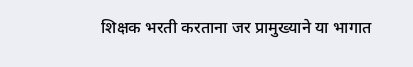शिक्षक भरती करताना जर प्रामुख्याने या भागात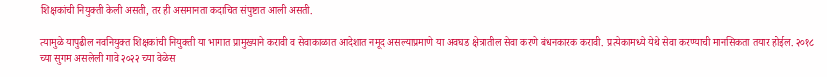शिक्षकांची नियुक्ती केली असती, तर ही असमानता कदाचित संपुष्टात आली असती.

त्यामुळे यापुढील नवनियुक्त शिक्षकांची नियुक्ती या भागात प्रामुख्याने करावी व सेवाकाळात आदेशात नमूद असल्याप्रमाणे या अवघड क्षेत्रातील सेवा करणे बंधनकारक करावी. प्रत्येकामध्ये येथे सेवा करण्याची मानसिकता तयार होईल. २०१८ च्या सुगम असलेली गावे २०२२ च्या वेळेस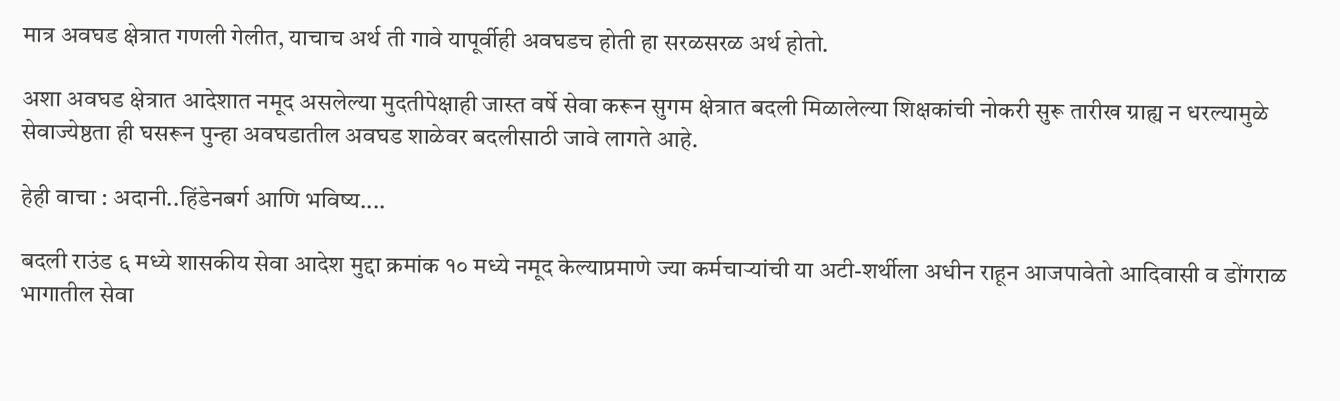मात्र अवघड क्षेत्रात गणली गेलीत, याचाच अर्थ ती गावे यापूर्वीही अवघडच होती हा सरळसरळ अर्थ होतो.

अशा अवघड क्षेत्रात आदेशात नमूद असलेल्या मुदतीपेक्षाही जास्त वर्षे सेवा करून सुगम क्षेत्रात बदली मिळालेल्या शिक्षकांची नोकरी सुरू तारीख ग्राह्य न धरल्यामुळे सेवाज्येष्ठता ही घसरून पुन्हा अवघडातील अवघड शाळेवर बदलीसाठी जावे लागते आहे.

हेही वाचा : अदानी..हिंडेनबर्ग आणि भविष्य....

बदली राउंड ६ मध्ये शासकीय सेवा आदेश मुद्दा क्रमांक १० मध्ये नमूद केल्याप्रमाणे ज्या कर्मचाऱ्यांची या अटी-शर्थीला अधीन राहून आजपावेतो आदिवासी व डोंगराळ भागातील सेवा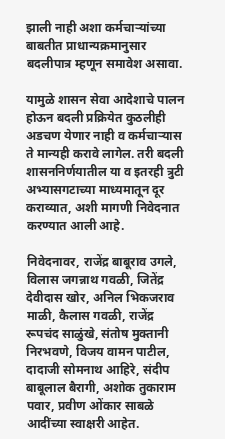झाली नाही अशा कर्मचाऱ्यांच्या बाबतीत प्राधान्यक्रमानुसार बदलीपात्र म्हणून समावेश असावा.

यामुळे शासन सेवा आदेशाचे पालन होऊन बदली प्रक्रियेत कुठलीही अडचण येणार नाही व कर्मचाऱ्यास ते मान्यही करावे लागेल. तरी बदली शासननिर्णयातील या व इतरही त्रुटी अभ्यासगटाच्या माध्यमातून दूर कराव्यात, अशी मागणी निवेदनात करण्यात आली आहे.

निवेदनावर, राजेंद्र बाबूराव उगले, विलास जगन्नाथ गवळी, जितेंद्र देवीदास खोर, अनिल भिकजराव माळी, कैलास गवळी, राजेंद्र रूपचंद साळुंखे, संतोष मुक्तानी निरभवणे, विजय वामन पाटील, दादाजी सोमनाथ आहिरे, संदीप बाबूलाल बैरागी, अशोक तुकाराम पवार, प्रवीण ओंकार साबळे आदींच्या स्वाक्षरी आहेत.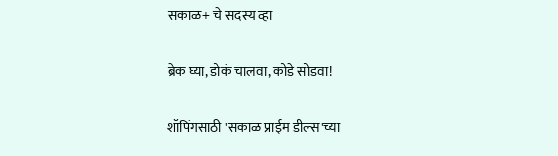सकाळ+ चे सदस्य व्हा

ब्रेक घ्या, डोकं चालवा, कोडे सोडवा!

शॉपिंगसाठी 'सकाळ प्राईम डील्स'च्या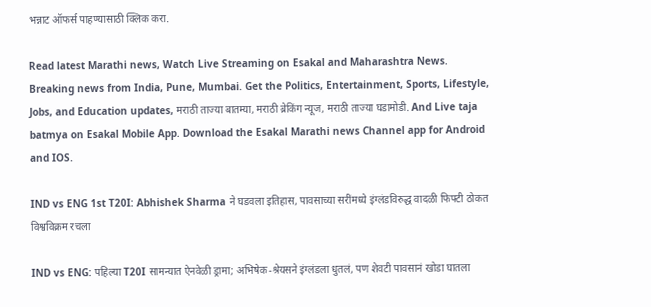भन्नाट ऑफर्स पाहण्यासाठी क्लिक करा.

Read latest Marathi news, Watch Live Streaming on Esakal and Maharashtra News. Breaking news from India, Pune, Mumbai. Get the Politics, Entertainment, Sports, Lifestyle, Jobs, and Education updates, मराठी ताज्या बातम्या, मराठी ब्रेकिंग न्यूज, मराठी ताज्या घडामोडी. And Live taja batmya on Esakal Mobile App. Download the Esakal Marathi news Channel app for Android and IOS.

IND vs ENG 1st T20I: Abhishek Sharma ने घडवला इतिहास, पावसाच्या सरींमध्ये इंग्लंडविरुद्ध वादळी फिफ्टी ठोकत विश्वविक्रम रचला

IND vs ENG: पहिल्या T20I सामन्यात ऐनवेळी ड्रामा; अभिषेक-श्रेयसने इंग्लंडला धुतलं, पण शेवटी पावसानं खोडा घातला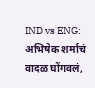IND vs ENG: अभिषेक शर्माचं वादळ घोंगवलं,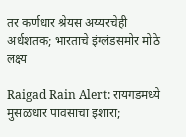तर कर्णधार श्रेयस अय्यरचेही अर्धशतक; भारताचे इंग्लंडसमोर मोठे लक्ष्य

Raigad Rain Alert: रायगडमध्ये मुसळधार पावसाचा इशारा;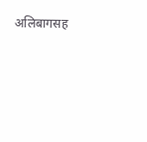अलिबागसह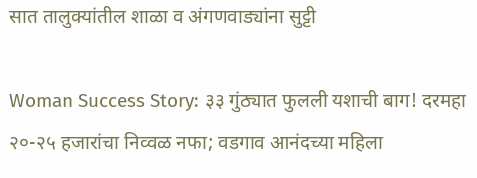सात तालुक्यांतील शाळा व अंगणवाड्यांना सुट्टी

Woman Success Story: ३३ गुंठ्यात फुलली यशाची बाग! दरमहा २०-२५ हजारांचा निव्वळ नफा; वडगाव आनंदच्या महिला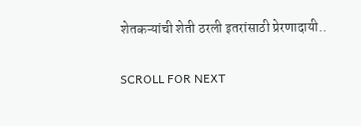शेतकऱ्यांची शेती ठरली इतरांसाठी प्रेरणादायी..

SCROLL FOR NEXT